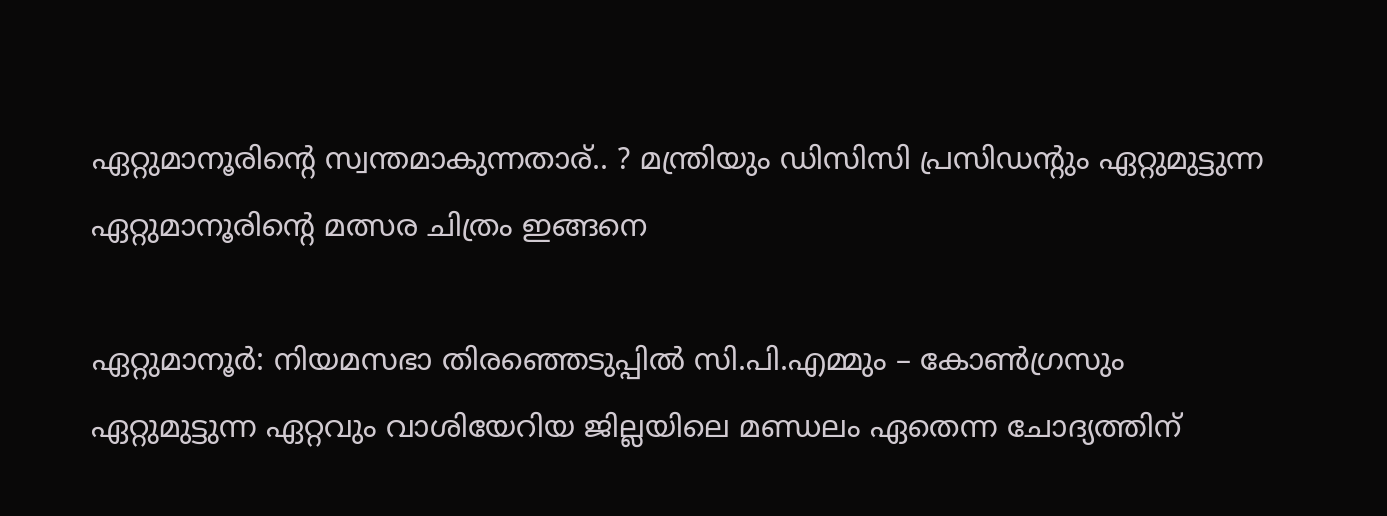ഏറ്റുമാനൂരിൻ്റെ സ്വന്തമാകുന്നതാര്.. ? മന്ത്രിയും ഡിസിസി പ്രസിഡൻ്റും ഏറ്റുമുട്ടുന്ന ഏറ്റുമാനൂരിൻ്റെ മത്സര ചിത്രം ഇങ്ങനെ

ഏറ്റുമാനൂർ: നിയമസഭാ തിരഞ്ഞെടുപ്പിൽ സി.പി.എമ്മും – കോൺഗ്രസും ഏറ്റുമുട്ടുന്ന ഏറ്റവും വാശിയേറിയ ജില്ലയിലെ മണ്ഡലം ഏതെന്ന ചോദ്യത്തിന്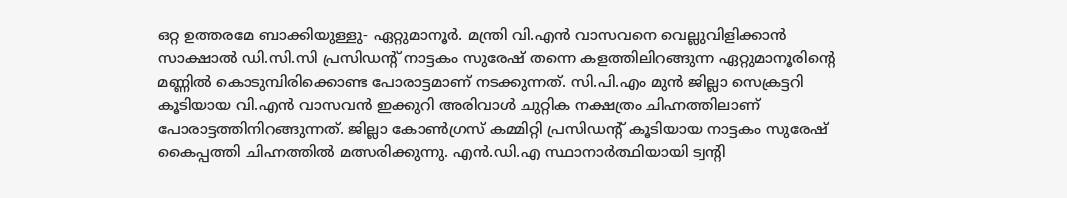ഒറ്റ ഉത്തരമേ ബാക്കിയുള്ളു- ഏറ്റുമാനൂർ. മന്ത്രി വി.എൻ വാസവനെ വെല്ലുവിളിക്കാൻ സാക്ഷാൽ ഡി.സി.സി പ്രസിഡൻ്റ് നാട്ടകം സുരേഷ് തന്നെ കളത്തിലിറങ്ങുന്ന ഏറ്റുമാനൂരിൻ്റെ മണ്ണിൽ കൊടുമ്പിരിക്കൊണ്ട പോരാട്ടമാണ് നടക്കുന്നത്. സി.പി.എം മുൻ ജില്ലാ സെക്രട്ടറി കൂടിയായ വി.എൻ വാസവൻ ഇക്കുറി അരിവാൾ ചുറ്റിക നക്ഷത്രം ചിഹ്നത്തിലാണ് പോരാട്ടത്തിനിറങ്ങുന്നത്. ജില്ലാ കോൺഗ്രസ് കമ്മിറ്റി പ്രസിഡൻ്റ് കൂടിയായ നാട്ടകം സുരേഷ് കൈപ്പത്തി ചിഹ്നത്തിൽ മത്സരിക്കുന്നു. എൻ.ഡി.എ സ്ഥാനാർത്ഥിയായി ട്വൻ്റി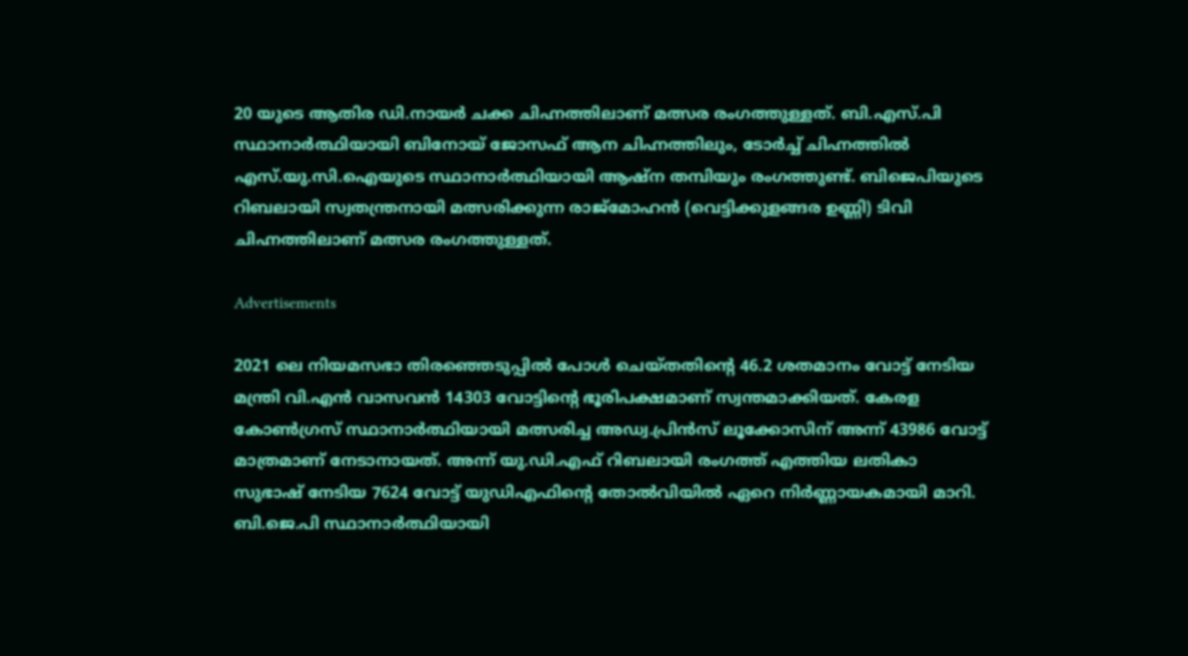20 യുടെ ആതിര ഡി.നായർ ചക്ക ചിഹ്നത്തിലാണ് മത്സര രംഗത്തുള്ളത്. ബി.എസ്.പി സ്ഥാനാർത്ഥിയായി ബിനോയ് ജോസഫ് ആന ചിഹ്നത്തിലും, ടോർച്ച് ചിഹ്നത്തിൽ എസ്.യു.സി.ഐയുടെ സ്ഥാനാർത്ഥിയായി ആഷ്ന തമ്പിയും രംഗത്തുണ്ട്. ബിജെപിയുടെ റിബലായി സ്വതന്ത്രനായി മത്സരിക്കുന്ന രാജ്മോഹൻ (വെട്ടിക്കുളങ്ങര ഉണ്ണി) ടിവി ചിഹ്നത്തിലാണ് മത്സര രംഗത്തുള്ളത്.

Advertisements

2021 ലെ നിയമസഭാ തിരഞ്ഞെടുപ്പിൽ പോൾ ചെയ്തതിൻ്റെ 46.2 ശതമാനം വോട്ട് നേടിയ മന്ത്രി വി.എൻ വാസവൻ 14303 വോട്ടിൻ്റെ ഭൂരിപക്ഷമാണ് സ്വന്തമാക്കിയത്. കേരള കോൺഗ്രസ് സ്ഥാനാർത്ഥിയായി മത്സരിച്ച അഡ്വ.പ്രിൻസ് ലൂക്കോസിന് അന്ന് 43986 വോട്ട് മാത്രമാണ് നേടാനായത്. അന്ന് യു.ഡി.എഫ് റിബലായി രംഗത്ത് എത്തിയ ലതികാ സുഭാഷ് നേടിയ 7624 വോട്ട് യുഡിഎഫിൻ്റെ തോൽവിയിൽ ഏറെ നിർണ്ണായകമായി മാറി. ബി.ജെ.പി സ്ഥാനാർത്ഥിയായി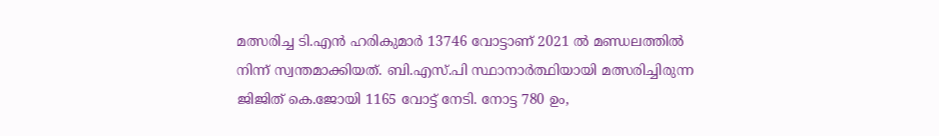മത്സരിച്ച ടി.എൻ ഹരികുമാർ 13746 വോട്ടാണ് 2021 ൽ മണ്ഡലത്തിൽ നിന്ന് സ്വന്തമാക്കിയത്. ബി.എസ്.പി സ്ഥാനാർത്ഥിയായി മത്സരിച്ചിരുന്ന ജിജിത് കെ.ജോയി 1165 വോട്ട് നേടി. നോട്ട 780 ഉം,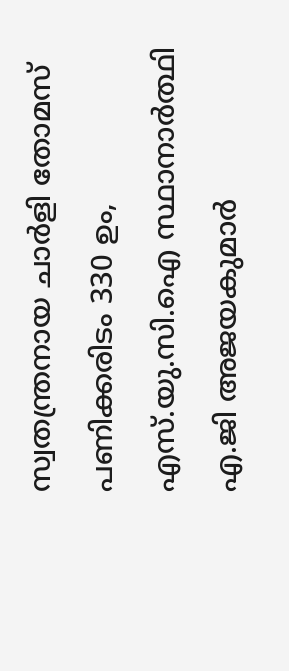സ്വതന്ത്രനായ ചാർളി തോമസ് പണിക്കരിടം 330 ഉം, എസ്.യു.സി.ഐ സ്ഥാനാർത്ഥി എ.ജി അജയകുമാർ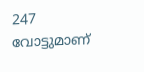247 വോട്ടുമാണ്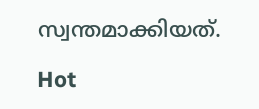സ്വന്തമാക്കിയത്.

Hot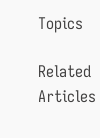Topics

Related Articles